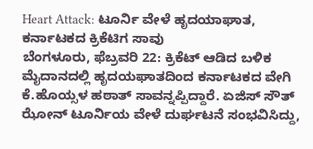Heart Attack: ಟೂರ್ನಿ ವೇಳೆ ಹೃದಯಾಘಾತ, ಕರ್ನಾಟಕದ ಕ್ರಿಕೆಟಿಗ ಸಾವು
ಬೆಂಗಳೂರು, ಫೆಬ್ರವರಿ 22: ಕ್ರಿಕೆಟ್ ಆಡಿದ ಬಳಿಕ ಮೈದಾನದಲ್ಲಿ ಹೃದಯಘಾತದಿಂದ ಕರ್ನಾಟಕದ ವೇಗಿ ಕೆ.ಹೊಯ್ಸಳ ಹಠಾತ್ ಸಾವನ್ನಪ್ಪಿದ್ದಾರೆ. ಏಜಿಸ್ ಸೌತ್ ಝೋನ್ ಟೂರ್ನಿಯ ವೇಳೆ ದುರ್ಘಟನೆ ಸಂಭವಿಸಿದ್ದು,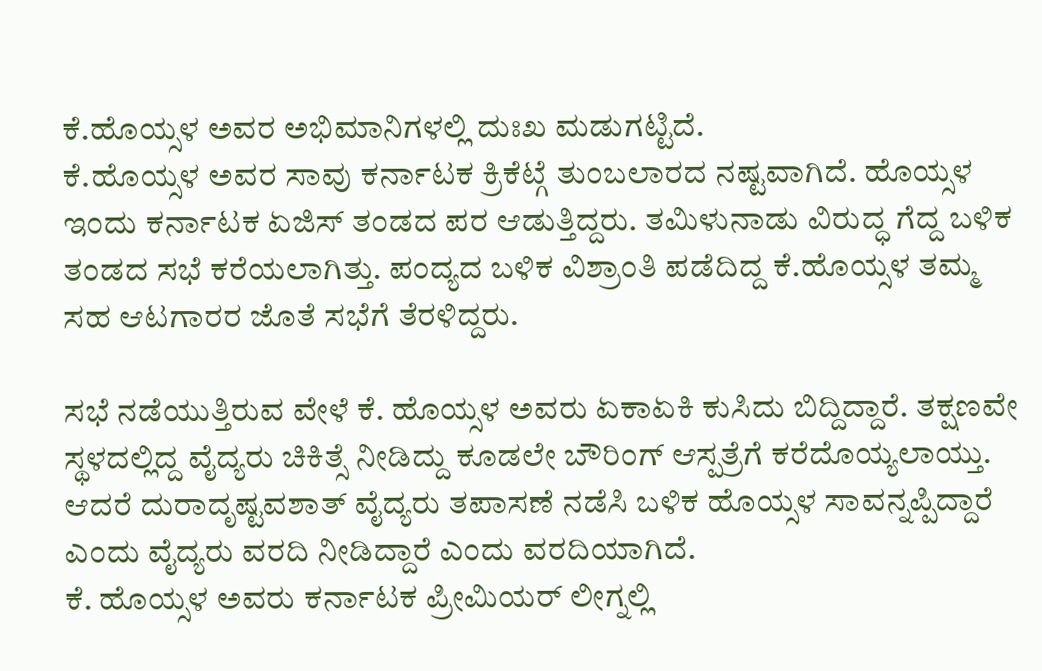ಕೆ.ಹೊಯ್ಸಳ ಅವರ ಅಭಿಮಾನಿಗಳಲ್ಲಿ ದುಃಖ ಮಡುಗಟ್ಟಿದೆ.
ಕೆ.ಹೊಯ್ಸಳ ಅವರ ಸಾವು ಕರ್ನಾಟಕ ಕ್ರಿಕೆಟ್ಗೆ ತುಂಬಲಾರದ ನಷ್ಟವಾಗಿದೆ. ಹೊಯ್ಸಳ ಇಂದು ಕರ್ನಾಟಕ ಏಜಿಸ್ ತಂಡದ ಪರ ಆಡುತ್ತಿದ್ದರು. ತಮಿಳುನಾಡು ವಿರುದ್ಧ ಗೆದ್ದ ಬಳಿಕ ತಂಡದ ಸಭೆ ಕರೆಯಲಾಗಿತ್ತು. ಪಂದ್ಯದ ಬಳಿಕ ವಿಶ್ರಾಂತಿ ಪಡೆದಿದ್ದ ಕೆ.ಹೊಯ್ಸಳ ತಮ್ಮ ಸಹ ಆಟಗಾರರ ಜೊತೆ ಸಭೆಗೆ ತೆರಳಿದ್ದರು.

ಸಭೆ ನಡೆಯುತ್ತಿರುವ ವೇಳೆ ಕೆ. ಹೊಯ್ಸಳ ಅವರು ಏಕಾಏಕಿ ಕುಸಿದು ಬಿದ್ದಿದ್ದಾರೆ. ತಕ್ಷಣವೇ ಸ್ಥಳದಲ್ಲಿದ್ದ ವೈದ್ಯರು ಚಿಕಿತ್ಸೆ ನೀಡಿದ್ದು ಕೂಡಲೇ ಬೌರಿಂಗ್ ಆಸ್ಪತ್ರೆಗೆ ಕರೆದೊಯ್ಯಲಾಯ್ತು. ಆದರೆ ದುರಾದೃಷ್ಟವಶಾತ್ ವೈದ್ಯರು ತಪಾಸಣೆ ನಡೆಸಿ ಬಳಿಕ ಹೊಯ್ಸಳ ಸಾವನ್ನಪ್ಪಿದ್ದಾರೆ ಎಂದು ವೈದ್ಯರು ವರದಿ ನೀಡಿದ್ದಾರೆ ಎಂದು ವರದಿಯಾಗಿದೆ.
ಕೆ. ಹೊಯ್ಸಳ ಅವರು ಕರ್ನಾಟಕ ಪ್ರೀಮಿಯರ್ ಲೀಗ್ನಲ್ಲಿ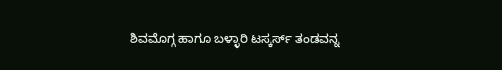ಶಿವಮೊಗ್ಗ ಹಾಗೂ ಬಳ್ಳಾರಿ ಟಸ್ಕರ್ಸ್ ತಂಡವನ್ನ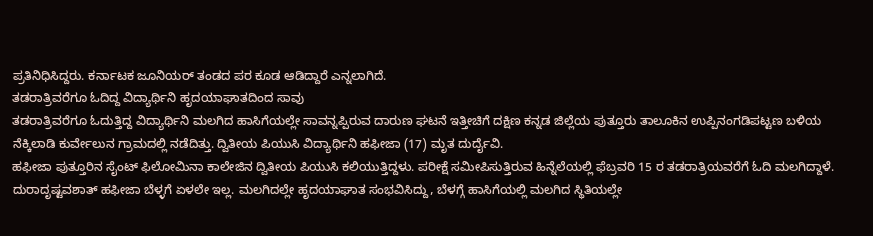ಪ್ರತಿನಿಧಿಸಿದ್ದರು. ಕರ್ನಾಟಕ ಜೂನಿಯರ್ ತಂಡದ ಪರ ಕೂಡ ಆಡಿದ್ದಾರೆ ಎನ್ನಲಾಗಿದೆ.
ತಡರಾತ್ರಿವರೆಗೂ ಓದಿದ್ದ ವಿದ್ಯಾರ್ಥಿನಿ ಹೃದಯಾಘಾತದಿಂದ ಸಾವು
ತಡರಾತ್ರಿವರೆಗೂ ಓದುತ್ತಿದ್ದ ವಿದ್ಯಾರ್ಥಿನಿ ಮಲಗಿದ ಹಾಸಿಗೆಯಲ್ಲೇ ಸಾವನ್ನಪ್ಪಿರುವ ದಾರುಣ ಘಟನೆ ಇತ್ತೀಚಿಗೆ ದಕ್ಷಿಣ ಕನ್ನಡ ಜಿಲ್ಲೆಯ ಪುತ್ತೂರು ತಾಲೂಕಿನ ಉಪ್ಪಿನಂಗಡಿಪಟ್ಟಣ ಬಳಿಯ ನೆಕ್ಕಿಲಾಡಿ ಕುರ್ವೇಲುನ ಗ್ರಾಮದಲ್ಲಿ ನಡೆದಿತ್ತು. ದ್ವಿತೀಯ ಪಿಯುಸಿ ವಿದ್ಯಾರ್ಥಿನಿ ಹಫೀಜಾ (17) ಮೃತ ದುರ್ದೈವಿ.
ಹಫೀಜಾ ಪುತ್ತೂರಿನ ಸೈಂಟ್ ಫಿಲೋಮಿನಾ ಕಾಲೇಜಿನ ದ್ವಿತೀಯ ಪಿಯುಸಿ ಕಲಿಯುತ್ತಿದ್ದಳು. ಪರೀಕ್ಷೆ ಸಮೀಪಿಸುತ್ತಿರುವ ಹಿನ್ನೆಲೆಯಲ್ಲಿ ಫೆಬ್ರವರಿ 15 ರ ತಡರಾತ್ರಿಯವರೆಗೆ ಓದಿ ಮಲಗಿದ್ದಾಳೆ. ದುರಾದೃಷ್ಟವಶಾತ್ ಹಫೀಜಾ ಬೆಳ್ಳಗೆ ಏಳಲೇ ಇಲ್ಲ. ಮಲಗಿದಲ್ಲೇ ಹೃದಯಾಘಾತ ಸಂಭವಿಸಿದ್ದು, ಬೆಳಗ್ಗೆ ಹಾಸಿಗೆಯಲ್ಲಿ ಮಲಗಿದ ಸ್ಥಿತಿಯಲ್ಲೇ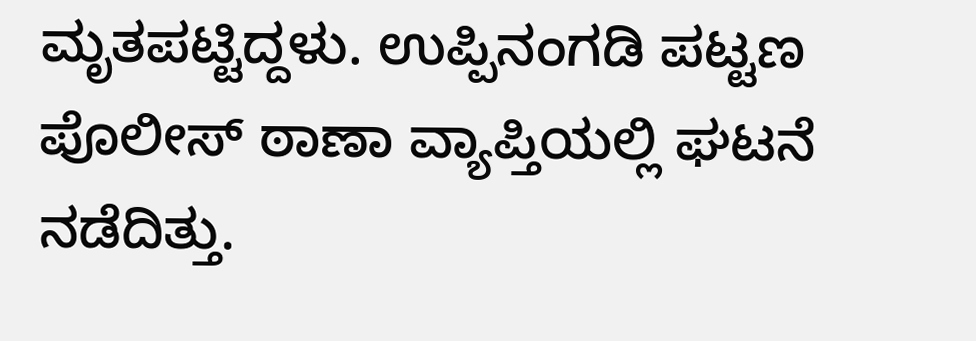ಮೃತಪಟ್ಟಿದ್ದಳು. ಉಪ್ಪಿನಂಗಡಿ ಪಟ್ಟಣ ಪೊಲೀಸ್ ಠಾಣಾ ವ್ಯಾಪ್ತಿಯಲ್ಲಿ ಘಟನೆ ನಡೆದಿತ್ತು.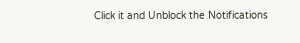Click it and Unblock the Notifications